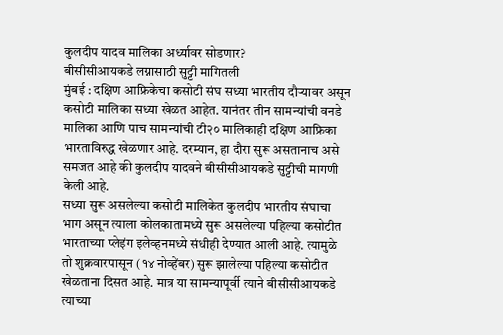कुलदीप यादव मालिका अर्ध्यावर सोडणार?
बीसीसीआयकडे लग्नासाठी सुट्टी मागितली
मुंबई : दक्षिण आफ्रिकेचा कसोटी संघ सध्या भारतीय दौऱ्यावर असून कसोटी मालिका सध्या खेळत आहेत. यानंतर तीन सामन्यांची वनडे मालिका आणि पाच सामन्यांची टी२० मालिकाही दक्षिण आफ्रिका भारताविरुद्ध खेळणार आहे. दरम्यान, हा दौरा सुरू असतानाच असे समजत आहे की कुलदीप यादवने बीसीसीआयकडे सुट्टीची मागणी केली आहे.
सध्या सुरू असलेल्या कसोटी मालिकेत कुलदीप भारतीय संघाचा भाग असून त्याला कोलकातामध्ये सुरू असलेल्या पहिल्या कसोटीत भारताच्या प्लेइंग इलेव्हनमध्ये संधीही देण्यात आली आहे. त्यामुळे तो शुक्रवारपासून (१४ नोव्हेंबर) सुरू झालेल्या पहिल्या कसोटीत खेळताना दिसत आहे. मात्र या सामन्यापूर्वी त्याने बीसीसीआयकडे त्याच्या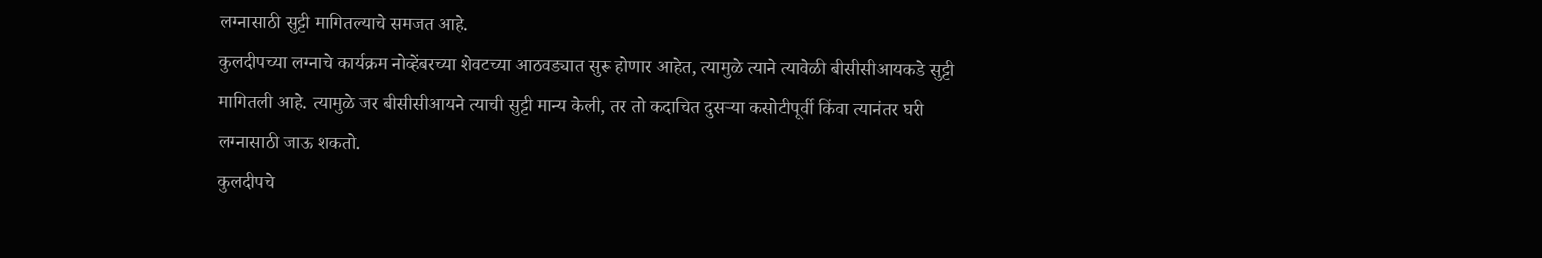लग्नासाठी सुट्टी मागितल्याचे समजत आहे.
कुलदीपच्या लग्नाचे कार्यक्रम नोव्हेंबरच्या शेवटच्या आठवड्यात सुरू होणार आहेत, त्यामुळे त्याने त्यावेळी बीसीसीआयकडे सुट्टी मागितली आहे. त्यामुळे जर बीसीसीआयने त्याची सुट्टी मान्य केली, तर तो कदाचित दुसऱ्या कसोटीपूर्वी किंवा त्यानंतर घरी लग्नासाठी जाऊ शकतो.
कुलदीपचे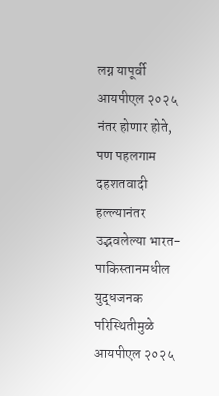लग्न यापूर्वी आयपीएल २०२५ नंतर होणार होते, पण पहलगाम दहशतवादी हल्ल्यानंतर उद्भवलेल्या भारत-पाकिस्तानमधील युद्धजनक परिस्थितीमुळे आयपीएल २०२५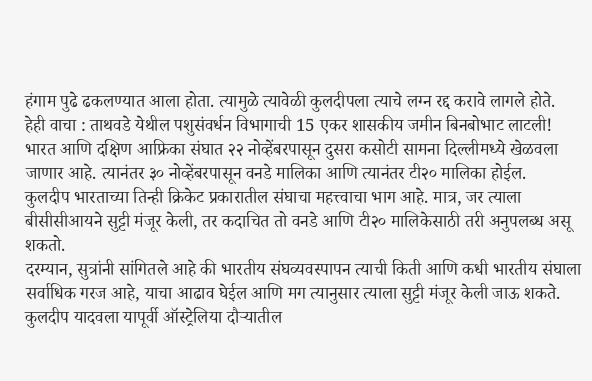हंगाम पुढे ढकलण्यात आला होता. त्यामुळे त्यावेळी कुलदीपला त्याचे लग्न रद्द करावे लागले होते.
हेही वाचा : ताथवडे येथील पशुसंवर्धन विभागाची 15 एकर शासकीय जमीन बिनबोभाट लाटली!
भारत आणि दक्षिण आफ्रिका संघात २२ नोव्हेंबरपासून दुसरा कसोटी सामना दिल्लीमध्ये खेळवला जाणार आहे. त्यानंतर ३० नोव्हेंबरपासून वनडे मालिका आणि त्यानंतर टी२० मालिका होईल.
कुलदीप भारताच्या तिन्ही क्रिकेट प्रकारातील संघाचा महत्त्वाचा भाग आहे. मात्र, जर त्याला बीसीसीआयने सुट्टी मंजूर केली, तर कदाचित तो वनडे आणि टी२० मालिकेसाठी तरी अनुपलब्ध असू शकतो.
दरम्यान, सुत्रांनी सांगितले आहे की भारतीय संघव्यवस्पापन त्याची किती आणि कधी भारतीय संघाला सर्वाधिक गरज आहे, याचा आढाव घेईल आणि मग त्यानुसार त्याला सुट्टी मंजूर केली जाऊ शकते. कुलदीप यादवला यापूर्वी ऑस्ट्रेलिया दौऱ्यातील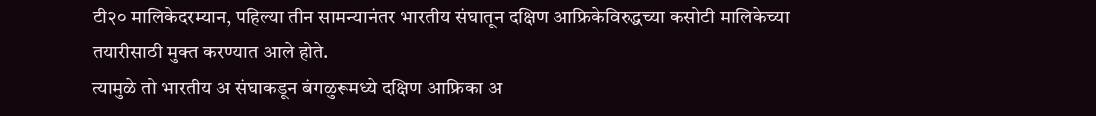टी२० मालिकेदरम्यान, पहिल्या तीन सामन्यानंतर भारतीय संघातून दक्षिण आफ्रिकेविरुद्धच्या कसोटी मालिकेच्या तयारीसाठी मुक्त करण्यात आले होते.
त्यामुळे तो भारतीय अ संघाकडून बंगळुरूमध्ये दक्षिण आफ्रिका अ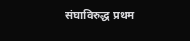संघाविरुद्ध प्रथम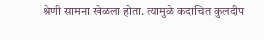श्रेणी सामना खेळला होता. त्यामुळे कदाचित कुलदीप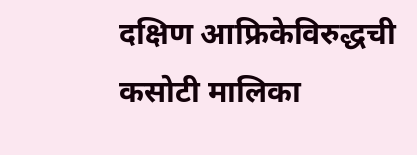दक्षिण आफ्रिकेविरुद्धची कसोटी मालिका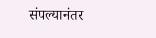संपल्यानंतर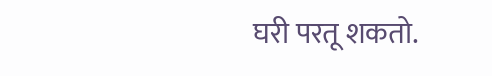घरी परतू शकतो.